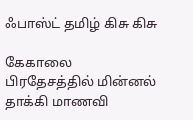ஃபாஸ்ட் தமிழ் கிசு கிசு

கேகாலை பிரதேசத்தில் மின்னல் தாக்கி மாணவி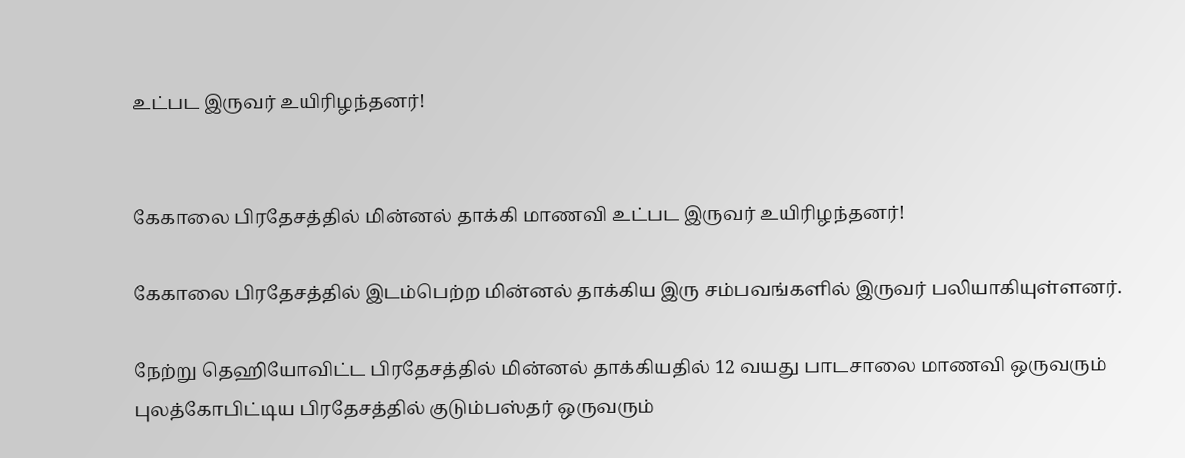உட்பட இருவர் உயிரிழந்தனர்!


கேகாலை பிரதேசத்தில் மின்னல் தாக்கி மாணவி உட்பட இருவர் உயிரிழந்தனர்!

கேகாலை பிரதேசத்தில் இடம்பெற்ற மின்னல் தாக்கிய இரு சம்பவங்களில் இருவர் பலியாகியுள்ளனர்.

நேற்று தெஹியோவிட்ட பிரதேசத்தில் மின்னல் தாக்கியதில் 12 வயது பாடசாலை மாணவி ஒருவரும் புலத்கோபிட்டிய பிரதேசத்தில் குடும்பஸ்தர் ஒருவரும்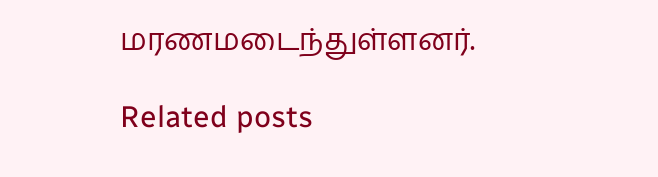மரணமடைந்துள்ளனர்.

Related posts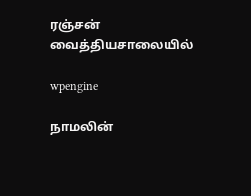ரஞ்சன் வைத்தியசாலையில்

wpengine

நாமலின்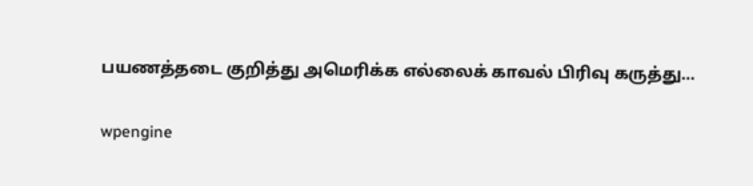பயணத்தடை குறித்து அமெரிக்க எல்லைக் காவல் பிரிவு கருத்து…

wpengine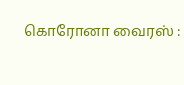கொரோனா வைரஸ் :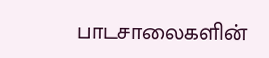பாடசாலைகளின்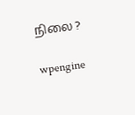நிலை ?

wpengine